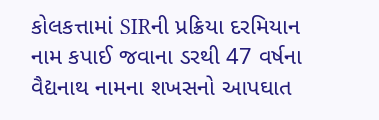કોલકત્તામાં SIRની પ્રક્રિયા દરમિયાન નામ કપાઈ જવાના ડરથી 47 વર્ષના વૈદ્યનાથ નામના શખસનો આપઘાત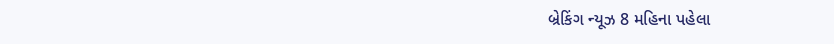બ્રેકિંગ ન્યૂઝ 8 મહિના પહેલા